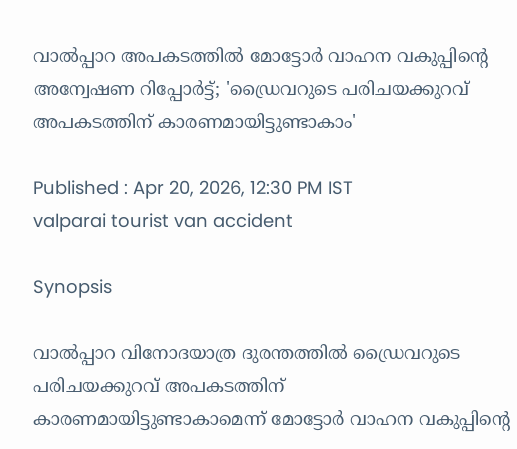വാൽപ്പാറ അപകടത്തിൽ മോട്ടോർ വാഹന വകുപ്പിന്‍റെ അന്വേഷണ റിപ്പോർട്ട്‌; 'ഡ്രൈവറുടെ പരിചയക്കുറവ് അപകടത്തിന് കാരണമായിട്ടുണ്ടാകാം'

Published : Apr 20, 2026, 12:30 PM IST
valparai tourist van accident

Synopsis

വാൽപ്പാറ വിനോദയാത്ര ദുരന്തത്തിൽ ഡ്രൈവറുടെ പരിചയക്കുറവ് അപകടത്തിന് കാരണമായിട്ടുണ്ടാകാമെന്ന് മോട്ടോർ വാഹന വകുപ്പിന്‍റെ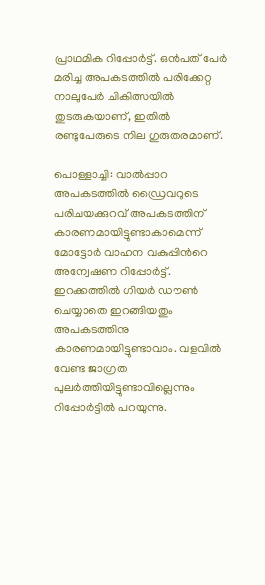പ്രാഥമിക റിപ്പോർട്ട്. ഒൻപത് പേർ മരിച്ച അപകടത്തിൽ പരിക്കേറ്റ നാലുപേർ ചികിത്സയിൽ തുടരുകയാണ്, ഇതിൽ രണ്ടുപേരുടെ നില ഗുരുതരമാണ്.

പൊള്ളാച്ചി: വാൽപ്പാറ അപകടത്തിൽ ഡ്രൈവറുടെ പരിചയക്കുറവ് അപകടത്തിന് കാരണമായിട്ടുണ്ടാകാമെന്ന് മോട്ടോർ വാഹന വകുപ്പിന്‍റെ അന്വേഷണ റിപ്പോർട്ട്‌. ഇറക്കത്തിൽ ഗിയർ ഡൗൺ ചെയ്യാതെ ഇറങ്ങിയതും അപകടത്തിനു കാരണമായിട്ടുണ്ടാവാം. വളവിൽ വേണ്ട ജാഗ്രത പുലർത്തിയിട്ടുണ്ടാവില്ലെന്നും റിപ്പോർട്ടിൽ പറയുന്നു.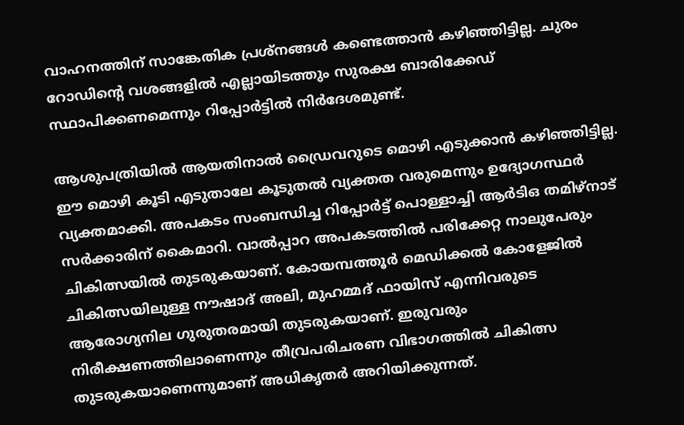വാഹനത്തിന് സാങ്കേതിക പ്രശ്നങ്ങൾ കണ്ടെത്താൻ കഴിഞ്ഞിട്ടില്ല. ചുരം റോഡിന്‍റെ വശങ്ങളിൽ എല്ലായിടത്തും സുരക്ഷ ബാരിക്കേഡ് സ്ഥാപിക്കണമെന്നും റിപ്പോർട്ടിൽ നിർദേശമുണ്ട്.

ആശുപത്രിയിൽ ആയതിനാൽ ഡ്രൈവറുടെ മൊഴി എടുക്കാൻ കഴിഞ്ഞിട്ടില്ല. ഈ മൊഴി കൂടി എടുതാലേ കൂടുതൽ വ്യക്തത വരുമെന്നും ഉദ്യോഗസ്ഥർ വ്യക്തമാക്കി. അപകടം സംബന്ധിച്ച റിപ്പോർട്ട്‌ പൊള്ളാച്ചി ആർടിഒ തമിഴ്നാട് സർക്കാരിന് കൈമാറി. വാൽപ്പാറ അപകടത്തിൽ പരിക്കേറ്റ നാലുപേരും ചികിത്സയിൽ തുടരുകയാണ്. കോയമ്പത്തൂർ മെഡിക്കൽ കോളേജിൽ ചികിത്സയിലുള്ള നൗഷാദ് അലി, മുഹമ്മദ് ഫായിസ് എന്നിവരുടെ ആരോഗ്യനില ഗുരുതരമായി തുടരുകയാണ്. ഇരുവരും നിരീക്ഷണത്തിലാണെന്നും തീവ്രപരിചരണ വിഭാഗത്തിൽ ചികിത്സ തുടരുകയാണെന്നുമാണ് അധികൃതര്‍ അറിയിക്കുന്നത്.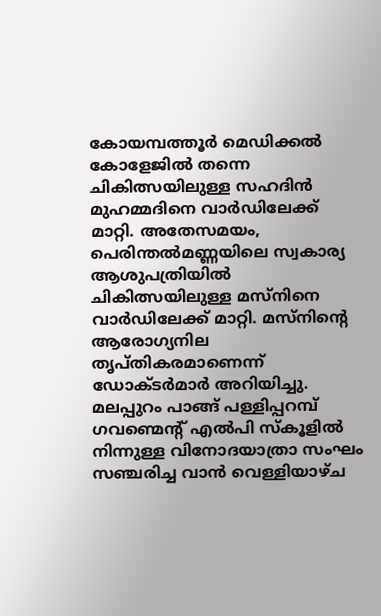കോയമ്പത്തൂര്‍ മെഡിക്കൽ കോളേജിൽ തന്നെ ചികിത്സയിലുള്ള സഹദിൻ മുഹമ്മദിനെ വാര്‍ഡിലേക്ക് മാറ്റി. അതേസമയം, പെരിന്തൽമണ്ണയിലെ സ്വകാര്യ ആശുപത്രിയിൽ ചികിത്സയിലുള്ള മസ്നിനെ വാർഡിലേക്ക് മാറ്റി. മസ്നിന്‍റെ ആരോഗ്യനില തൃപ്തികരമാണെന്ന് ഡോക്ടര്‍മാര്‍ അറിയിച്ചു. മലപ്പുറം പാങ്ങ് പള്ളിപ്പറമ്പ് ഗവണ്മെന്‍റ് എൽപി സ്‌കൂളിൽ നിന്നുള്ള വിനോദയാത്രാ സംഘം സഞ്ചരിച്ച വാൻ വെള്ളിയാഴ്ച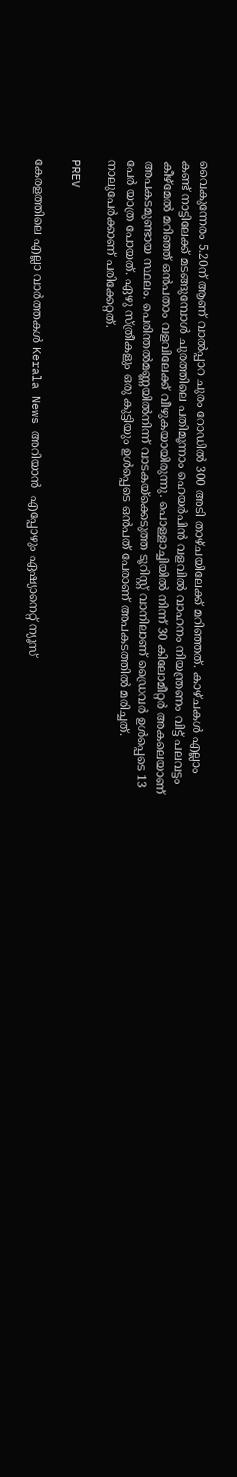വൈകുന്നേരം 5.20ന് ആണ് വാൽപ്പാറ ചുരം റോഡിൽ 300 അടി താഴ്ചയിലേക്ക് മറിഞ്ഞത്. കാഴ്ചകൾ എല്ലാം കണ്ട് നാട്ടിലേക്ക് മടങ്ങുമ്പോൾ ചുരത്തിലെ പതിമൂന്നാം ഹെയർപിൻ വളവിൽ വാഹനം നിയന്ത്രണം വിട്ട് പലവട്ടം കീഴ്മേൽ മറിഞ്ഞ് ഒൻപതാം വളവിലേക്ക് വീഴുകയായിരുന്നു. പൊള്ളാച്ചിയിൽ നിന്ന് 30 കിലോമീറ്റർ അകലെയാണ് അപകടമുണ്ടായ സ്ഥലം. പെരിന്തൽമണ്ണയിൽനിന്ന് വാടകയ്ക്കെടുത്ത ടൂറിസ്റ്റ് വാനിലാണ് ഡ്രൈവർ ഉൾപ്പെടെ 13 പേർ യാത്ര പോയത്. ഏഴു സ്ത്രീകളും ഒരു കുട്ടിയും ഉൾപ്പെടെ ഒൻപത് പേരാണ് അപകടത്തിൽ മരിച്ചത്. നാലുപേര്‍ക്കാണ് പരിക്കേറ്റത്.

PREV

കേരളത്തിലെ എല്ലാ വാർത്തകൾ Kerala News അറിയാൻ  എപ്പോഴും ഏഷ്യാനെറ്റ് ന്യൂസ്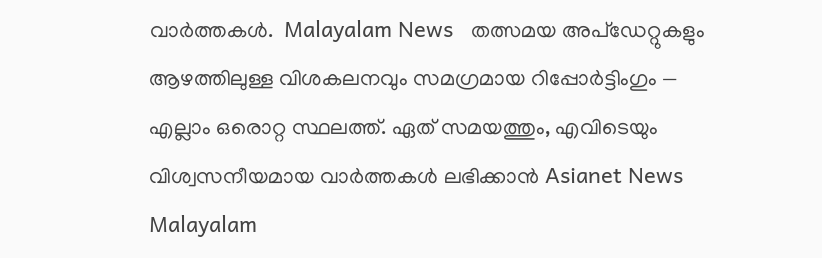വാർത്തകൾ.  Malayalam News   തത്സമയ അപ്‌ഡേറ്റുകളും ആഴത്തിലുള്ള വിശകലനവും സമഗ്രമായ റിപ്പോർട്ടിംഗും — എല്ലാം ഒരൊറ്റ സ്ഥലത്ത്. ഏത് സമയത്തും, എവിടെയും വിശ്വസനീയമായ വാർത്തകൾ ലഭിക്കാൻ Asianet News Malayalam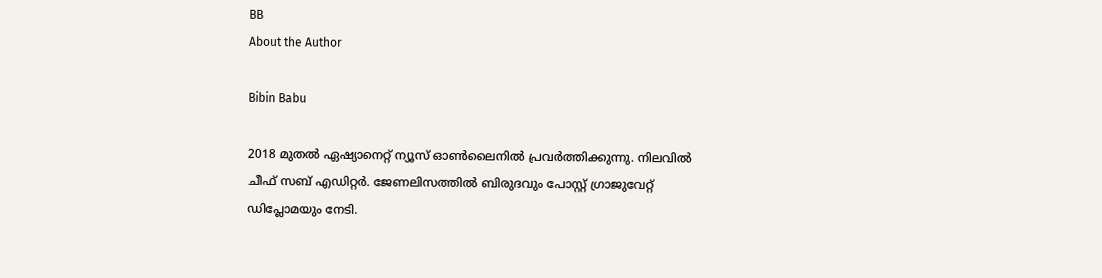BB
About the Author

Bibin Babu

2018 മുതല്‍ ഏഷ്യാനെറ്റ് ന്യൂസ് ഓണ്‍ലൈനില്‍ പ്രവര്‍ത്തിക്കുന്നു. നിലവില്‍ ചീഫ് സബ് എഡിറ്റർ. ജേണലിസത്തില്‍ ബിരുദവും പോസ്റ്റ് ഗ്രാജുവേറ്റ് ഡിപ്ലോമയും നേടി.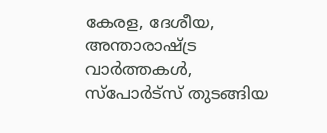കേരള, ദേശീയ, അന്താരാഷ്ട്ര വാര്‍ത്തകള്‍, സ്പോര്‍ട്സ് തുടങ്ങിയ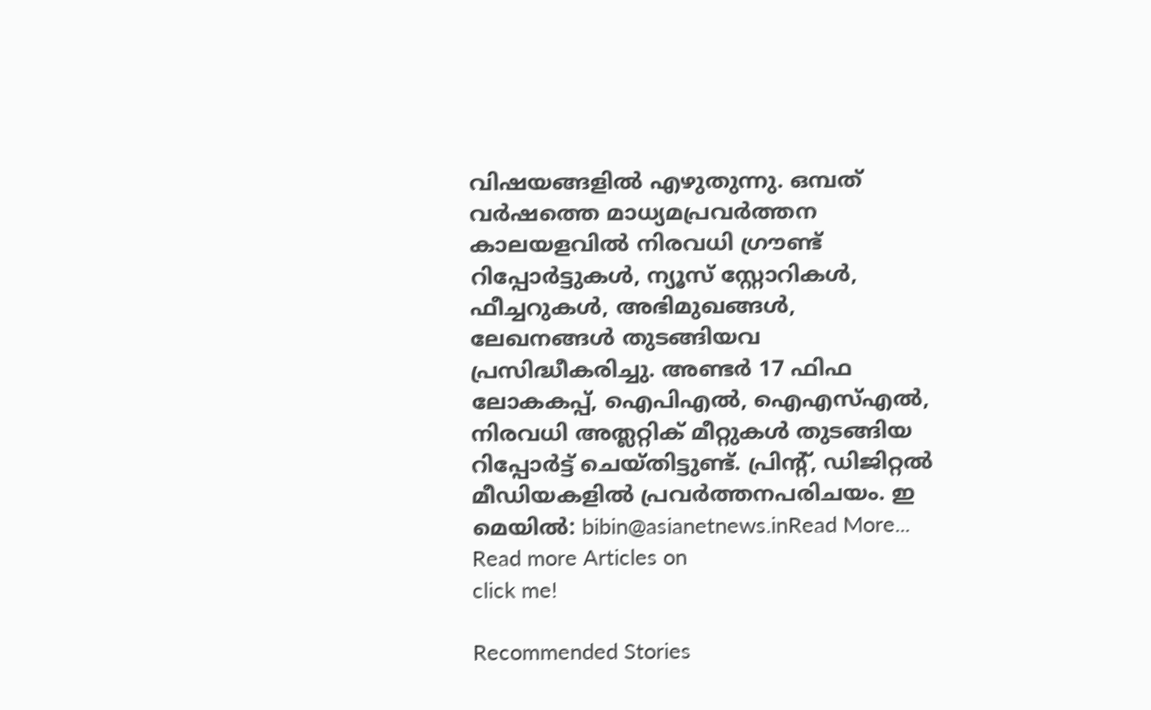വിഷയങ്ങളില്‍ എഴുതുന്നു. ഒമ്പത് വര്‍ഷത്തെ മാധ്യമപ്രവര്‍ത്തന കാലയളവില്‍ നിരവധി ഗ്രൗണ്ട് റിപ്പോര്‍ട്ടുകള്‍, ന്യൂസ് സ്റ്റോറികള്‍, ഫീച്ചറുകള്‍, അഭിമുഖങ്ങള്‍, ലേഖനങ്ങള്‍ തുടങ്ങിയവ പ്രസിദ്ധീകരിച്ചു. അണ്ടര്‍ 17 ഫിഫ ലോകകപ്പ്, ഐപിഎൽ, ഐഎസ്എൽ, നിരവധി അത്ലറ്റിക് മീറ്റുകൾ തുടങ്ങിയ റിപ്പോര്‍ട്ട് ചെയ്തിട്ടുണ്ട്. പ്രിന്‍റ്, ഡിജിറ്റല്‍ മീഡിയകളില്‍ പ്രവര്‍ത്തനപരിചയം. ഇ മെയില്‍: bibin@asianetnews.inRead More...
Read more Articles on
click me!

Recommended Stories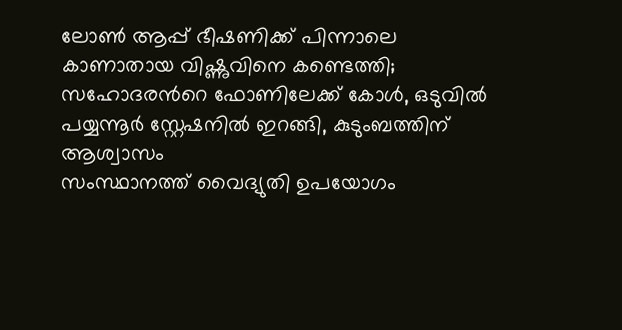ലോൺ ആപ്പ് ഭീഷണിക്ക് പിന്നാലെ കാണാതായ വിഷ്ണുവിനെ കണ്ടെത്തി; സഹോദരന്‍റെ ഫോണിലേക്ക് കോൾ, ഒടുവിൽ പയ്യന്നൂർ സ്റ്റേഷനിൽ ഇറങ്ങി, കുടുംബത്തിന് ആശ്വാസം
സംസ്ഥാനത്ത് വൈദ്യുതി ഉപയോഗം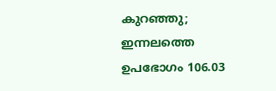കുറഞ്ഞു; ഇന്നലത്തെ ഉപഭോഗം 106.03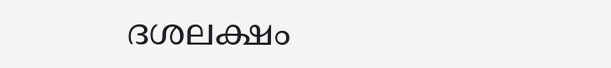ദശലക്ഷം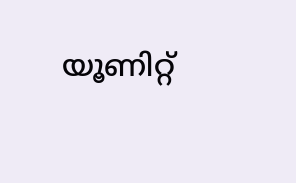യൂണിറ്റ്